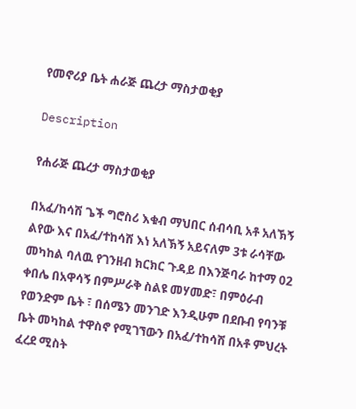የመኖሪያ ቤት ሐራጅ ጨረታ ማስታወቂያ

Description

የሐራጅ ጨረታ ማስታወቂያ

በአፈ/ከሳሽ ጌች ግሮስሪ እቁብ ማህበር ሰብሳቢ አቶ አለኽኝ ልየው እና በአፈ/ተከሳሽ እነ አለኽኝ አይናለም 3ቱ ራሳቸው መካከል ባለዉ የገንዘብ ክርክር ጉዳይ በእንጅባራ ከተማ 02 ቀበሌ በአዋሳኝ በምሥራቅ ስልዩ መሃመድ፣ በምዕራብ የወንድም ቤት ፣ በሰሜን መንገድ እንዲሁም በደቡብ የባንቹ ቤት መካከል ተዋስኖ የሚገኘውን በአፈ/ተከሳሽ በአቶ ምህረት ፈረደ ሚስት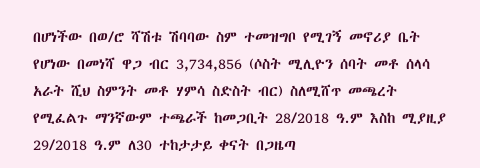በሆነችው በወ/ሮ ሻሽቱ ሽባባው ስም ተመዝግቦ የሚገኝ መኖሪያ ቤት የሆነው በመነሻ ዋጋ ብር 3,734,856 (ሶስት ሚሊዮን ሰባት መቶ ሰላሳ አራት ሺህ ስምንት መቶ ሃምሳ ስድስት ብር) ስለሚሸጥ መጫረት የሚፈልጉ ማንኛውም ተጫራች ከመጋቢት 28/2018 ዓ.ም እስከ ሚያዚያ 29/2018 ዓ.ም ለ30 ተከታታይ ቀናት በጋዜጣ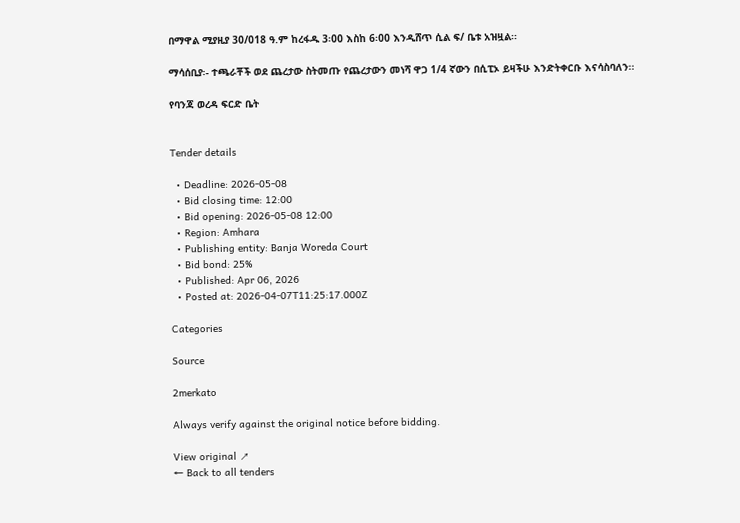በማዋል ሚያዚያ 30/018 ዓ.ም ከረፋዱ 3፡00 እስከ 6፡00 እንዲሸጥ ሲል ፍ/ ቤቱ አዝዟል፡፡

ማሳሰቢያ፡- ተጫራቾች ወደ ጨረታው ስትመጡ የጨረታውን መነሻ ዋጋ 1/4 ኛውን በሲፒኦ ይዛችሁ እንድትቀርቡ እናሳስባለን፡፡

የባንጃ ወረዳ ፍርድ ቤት


Tender details

  • Deadline: 2026-05-08
  • Bid closing time: 12:00
  • Bid opening: 2026-05-08 12:00
  • Region: Amhara
  • Publishing entity: Banja Woreda Court
  • Bid bond: 25%
  • Published: Apr 06, 2026
  • Posted at: 2026-04-07T11:25:17.000Z

Categories

Source

2merkato

Always verify against the original notice before bidding.

View original ↗
← Back to all tenders